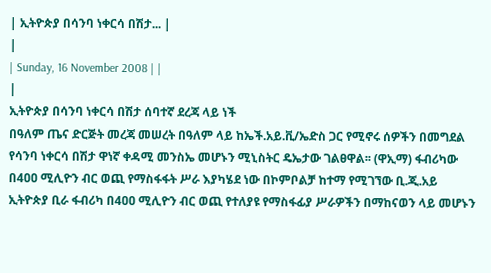| ኢትዮጵያ በሳንባ ነቀርሳ በሽታ... |
|
| Sunday, 16 November 2008 | |
|
ኢትዮጵያ በሳንባ ነቀርሳ በሽታ ሰባተኛ ደረጃ ላይ ነች
በዓለም ጤና ድርጅት መረጃ መሠረት በዓለም ላይ ከኤች.አይ.ቪ/ኤድስ ጋር የሚኖሩ ሰዎችን በመግደል የሳንባ ነቀርሳ በሽታ ዋነኛ ቀዳሚ መንስኤ መሆኑን ሚኒስትር ዴኤታው ገልፀዋል፡፡ (ዋኢማ) ፋብሪካው በ4ዐዐ ሚሊዮን ብር ወጪ የማስፋፋት ሥራ እያካሄደ ነው በኮምቦልቻ ከተማ የሚገኘው ቢ.ጂ.አይ ኢትዮጵያ ቢራ ፋብሪካ በ4ዐዐ ሚሊዮን ብር ወጪ የተለያዩ የማስፋፊያ ሥራዎችን በማከናወን ላይ መሆኑን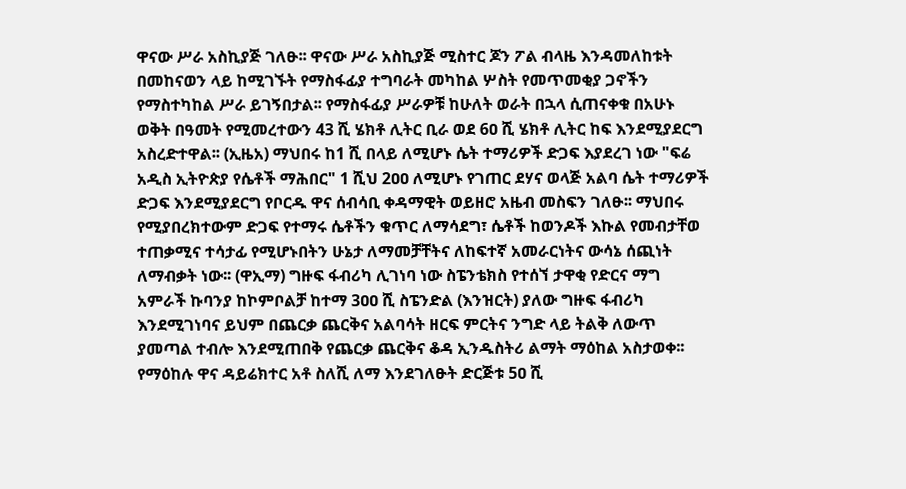ዋናው ሥራ አስኪያጅ ገለፁ፡፡ ዋናው ሥራ አስኪያጅ ሚስተር ጆን ፖል ብላዜ እንዳመለከቱት በመከናወን ላይ ከሚገኙት የማስፋፊያ ተግባራት መካከል ሦስት የመጥመቂያ ጋኖችን የማስተካከል ሥራ ይገኝበታል፡፡ የማስፋፊያ ሥራዎቹ ከሁለት ወራት በኋላ ሲጠናቀቁ በአሁኑ ወቅት በዓመት የሚመረተውን 43 ሺ ሄክቶ ሊትር ቢራ ወደ 6ዐ ሺ ሄክቶ ሊትር ከፍ እንደሚያደርግ አስረድተዋል፡፡ (ኢዜአ) ማህበሩ ከ1 ሺ በላይ ለሚሆኑ ሴት ተማሪዎች ድጋፍ እያደረገ ነው "ፍሬ አዲስ ኢትዮጵያ የሴቶች ማሕበር" 1 ሺህ 2ዐዐ ለሚሆኑ የገጠር ደሃና ወላጅ አልባ ሴት ተማሪዎች ድጋፍ እንደሚያደርግ የቦርዱ ዋና ሰብሳቢ ቀዳማዊት ወይዘሮ አዜብ መስፍን ገለፁ፡፡ ማህበሩ የሚያበረክተውም ድጋፍ የተማሩ ሴቶችን ቁጥር ለማሳደግ፣ ሴቶች ከወንዶች እኩል የመብታቸወ ተጠቃሚና ተሳታፊ የሚሆኑበትን ሁኔታ ለማመቻቸትና ለከፍተኛ አመራርነትና ውሳኔ ሰጪነት ለማብቃት ነው፡፡ (ዋኢማ) ግዙፍ ፋብሪካ ሊገነባ ነው ስፔንቴክስ የተሰኘ ታዋቂ የድርና ማግ አምራች ኩባንያ ከኮምቦልቻ ከተማ 3ዐዐ ሺ ስፔንድል (እንዝርት) ያለው ግዙፍ ፋብሪካ እንደሚገነባና ይህም በጨርቃ ጨርቅና አልባሳት ዘርፍ ምርትና ንግድ ላይ ትልቅ ለውጥ ያመጣል ተብሎ እንደሚጠበቅ የጨርቃ ጨርቅና ቆዳ ኢንዱስትሪ ልማት ማዕከል አስታወቀ፡፡ የማዕከሉ ዋና ዳይሬክተር አቶ ስለሺ ለማ እንደገለፁት ድርጅቱ 5ዐ ሺ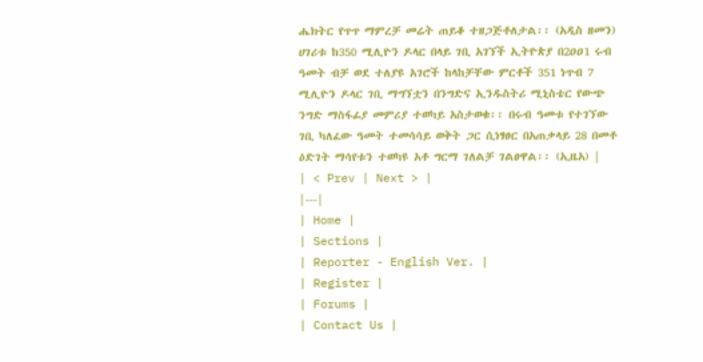ሔክትር የጥጥ ማምረቻ መሬት ጠይቆ ተዘጋጅቶለታል፡፡ (አዲስ ዘመን) ሀገሪቱ ከ350 ሚሊዮን ዶላር በላይ ገቢ አገኘች ኢትዮጵያ በ2ዐዐ1 ሩብ ዓመት ብቻ ወደ ተለያዩ አገሮች ከላከቻቸው ምርቶች 351 ነጥብ 7 ሚሊዮን ዶላር ገቢ ማግኘቷን በንግድና ኢንዱስትሪ ሚኒስቴር የውጭ ንግድ ማስፋፊያ መምሪያ ተወካይ አስታወቁ፡፡ በሩብ ዓመቱ የተገኘው ገቢ ካለፈው ዓመት ተመሳሳይ ወቅት ጋር ሲነፃፀር በአጠቃላይ 28 በመቶ ዕድገት ማሳየቱን ተወካዩ አቶ ግርማ ገለልቻ ገልፀዋል፡፡ (ኢዜአ) |
| < Prev | Next > |
|---|
| Home |
| Sections |
| Reporter - English Ver. |
| Register |
| Forums |
| Contact Us |